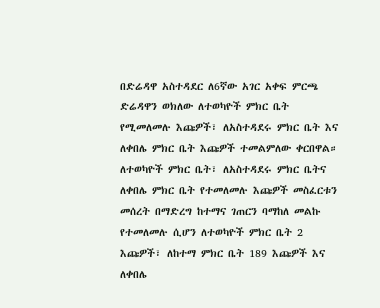በድሬዳዋ አስተዳደር ለ6ኛው አገር አቀፍ ምርጫ ድሬዳዋን ወክለው ለተወካዮች ምክር ቤት የሚመለመሉ እጩዎች፣ ለአስተዳደሩ ምክር ቤት እና ለቀበሌ ምክር ቤት እጩዎች ተመልምለው ቀርበዋል።
ለተወካዮች ምክር ቤት፣ ለአስተዳደሩ ምክር ቤትና ለቀበሌ ምክር ቤት የተመለመሉ እጩዎች መስፈርቱን መሰረት በማድረግ ከተማና ገጠርን ባማከለ መልኩ የተመለመሉ ሲሆን ለተወካዮች ምክር ቤት 2 እጩዎች፣ ለከተማ ምክር ቤት 189 እጩዎች እና ለቀበሌ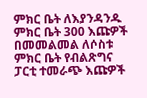ምክር ቤት ለእያንዳንዱ ምክር ቤት 300 እጩዎች በመመልመል ለሶስቱ ምክር ቤት የብልጽግና ፓርቲ ተመራጭ እጩዎች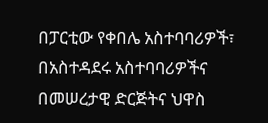በፓርቲው የቀበሌ አስተባባሪዎች፣ በአስተዳደሩ አስተባባሪዎችና በመሠረታዊ ድርጅትና ህዋስ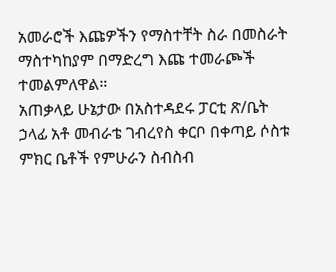አመራሮች እጩዎችን የማስተቸት ስራ በመስራት ማስተካከያም በማድረግ እጩ ተመራጮች ተመልምለዋል።
አጠቃላይ ሁኔታው በአስተዳደሩ ፓርቲ ጽ/ቤት ኃላፊ አቶ መብራቴ ገብረየስ ቀርቦ በቀጣይ ሶስቱ ምክር ቤቶች የምሁራን ስብስብ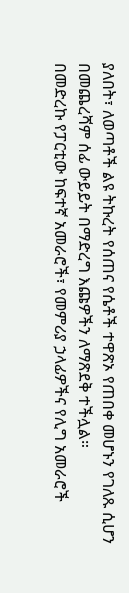ያለበት፣ ለወጣቶች ልዩ ትኩረት የሰጠና የሴቶች ተዋጽኦ የጠበቀ መሆኑን የገለጹ ሲሆን በመጨረሻም ሰፊ ውይይት በማድረግ እጩዎችን ለማጽደቅ ተችሏል።
በመድረኩ የፓርቲው ከፍተኛ አመራሮች፣ የመምሪያ ኃላፊዎችና የሊግ አመራሮች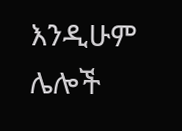እንዲሁም ሌሎች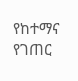የከተማና የገጠር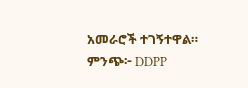አመራሮች ተገኝተዋል።
ምንጭ፦ DDPP